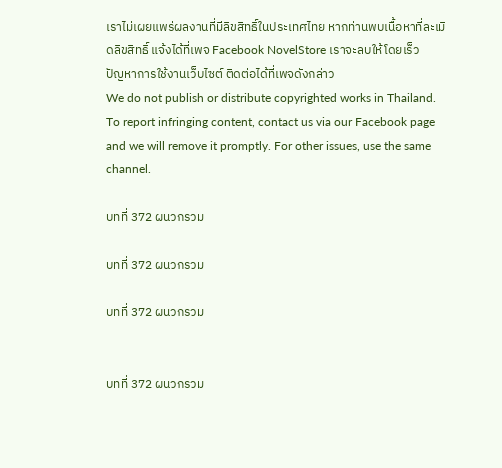เราไม่เผยแพร่ผลงานที่มีลิขสิทธิ์ในประเทศไทย หากท่านพบเนื้อหาที่ละเมิดลิขสิทธิ์ แจ้งได้ที่เพจ Facebook NovelStore เราจะลบให้โดยเร็ว
ปัญหาการใช้งานเว็บไซต์ ติดต่อได้ที่เพจดังกล่าว
We do not publish or distribute copyrighted works in Thailand. To report infringing content, contact us via our Facebook page and we will remove it promptly. For other issues, use the same channel.

บทที่ 372 ผนวกรวม

บทที่ 372 ผนวกรวม

บทที่ 372 ผนวกรวม


บทที่ 372 ผนวกรวม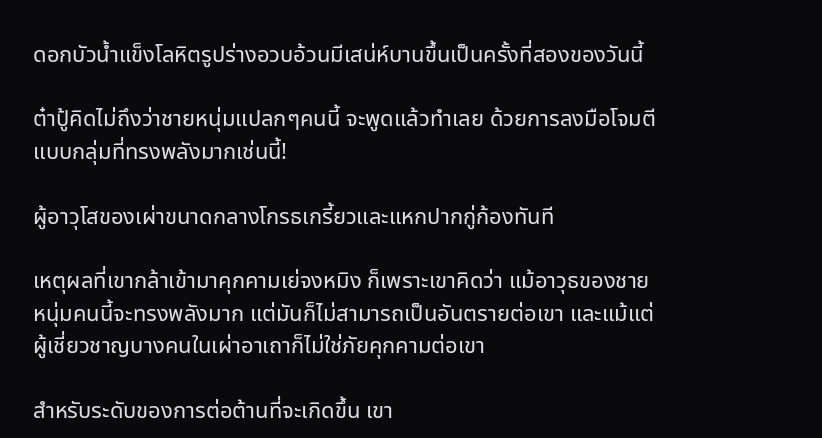ดอกบัวน้ำแข็งโลหิตรูปร่างอวบอ้วนมีเสน่ห์บานขึ้นเป็นครั้งที่สองของวันนี้

ต๋าปู้คิดไม่ถึงว่าชายหนุ่มแปลกๆคนนี้ จะพูดแล้วทำเลย ด้วยการลงมือโจมตีแบบกลุ่มที่ทรงพลังมากเช่นนี้!

ผู้อาวุโสของเผ่าขนาดกลางโกรธเกรี้ยวและแหกปากกู่ก้องทันที

เหตุผลที่เขากล้าเข้ามาคุกคามเย่จงหมิง ก็เพราะเขาคิดว่า แม้อาวุธของชายหนุ่มคนนี้จะทรงพลังมาก แต่มันก็ไม่สามารถเป็นอันตรายต่อเขา และแม้แต่ผู้เชี่ยวชาญบางคนในเผ่าอาเถาก็ไม่ใช่ภัยคุกคามต่อเขา

สำหรับระดับของการต่อต้านที่จะเกิดขึ้น เขา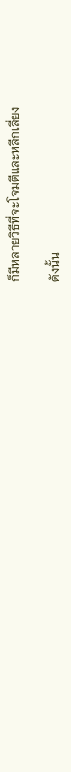ก็มีหลายวิธีที่จะโจมตีและหลีกเลี่ยง

ดังนั้น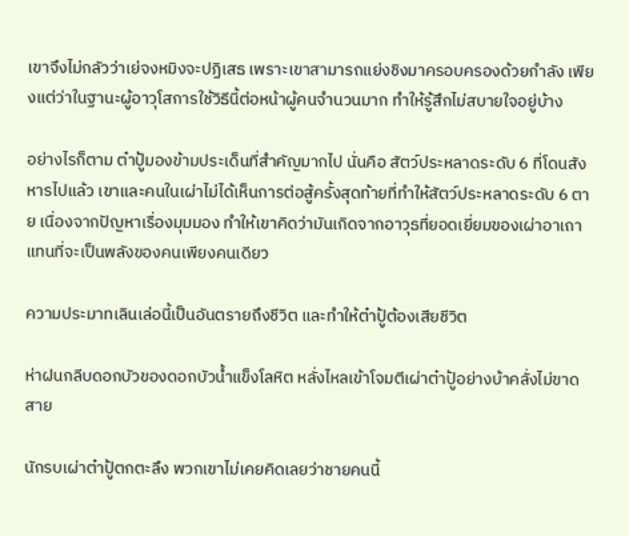เขาจึงไม่กลัวว่าเย่จงหมิงจะปฏิเสธ เพราะเขาสามารถแย่งชิงมาครอบครองด้วยกำลัง เพียงแต่ว่าในฐานะผู้อาวุโสการใช้วิธีนี้ต่อหน้าผู้คนจำนวนมาก ทำให้รู้สึกไม่สบายใจอยู่บ้าง

อย่างไรก็ตาม ต๋าปู้มองข้ามประเด็นที่สำคัญมากไป นั่นคือ สัตว์ประหลาดระดับ 6 ที่โดนสังหารไปแล้ว เขาและคนในเผ่าไม่ได้เห็นการต่อสู้ครั้งสุดท้ายที่ทำให้สัตว์ประหลาดระดับ 6 ตาย เนื่องจากปัญหาเรื่องมุมมอง ทำให้เขาคิดว่ามันเกิดจากอาวุธที่ยอดเยี่ยมของเผ่าอาเถา แทนที่จะเป็นพลังของคนเพียงคนเดียว

ความประมาทเลินเล่อนี้เป็นอันตรายถึงชีวิต และทำให้ต๋าปู้ต้องเสียชีวิต

ห่าฝนกลีบดอกบัวของดอกบัวน้ำแข็งโลหิต หลั่งไหลเข้าโจมตีเผ่าต๋าปู้อย่างบ้าคลั่งไม่ขาดสาย

นักรบเผ่าต๋าปู้ตกตะลึง พวกเขาไม่เคยคิดเลยว่าชายคนนี้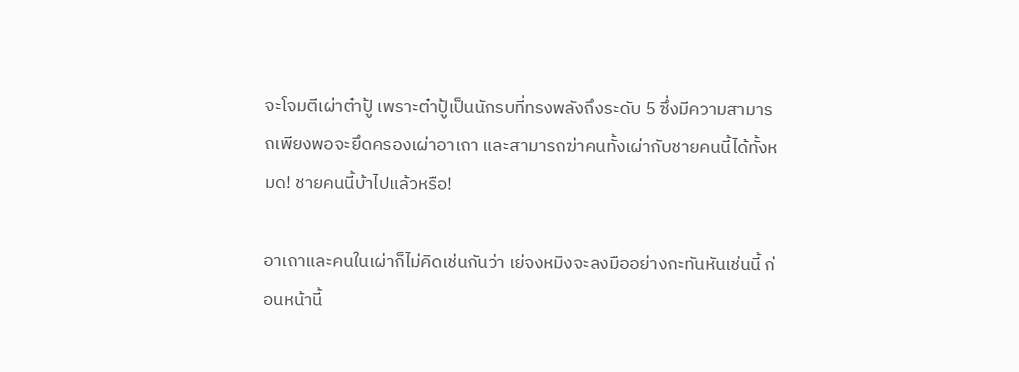จะโจมตีเผ่าต๋าปู้ เพราะต๋าปู้เป็นนักรบที่ทรงพลังถึงระดับ 5 ซึ่งมีความสามารถเพียงพอจะยึดครองเผ่าอาเถา และสามารถฆ่าคนทั้งเผ่ากับชายคนนี้ได้ทั้งหมด! ชายคนนี้บ้าไปแล้วหรือ!

อาเถาและคนในเผ่าก็ไม่คิดเช่นกันว่า เย่จงหมิงจะลงมืออย่างกะทันหันเช่นนี้ ก่อนหน้านี้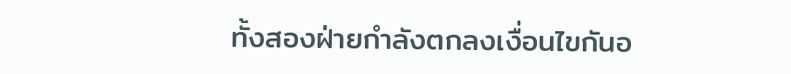ทั้งสองฝ่ายกำลังตกลงเงื่อนไขกันอ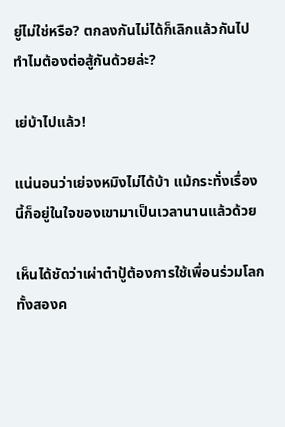ยู่ไม่ใช่หรือ? ตกลงกันไม่ได้ก็เลิกแล้วกันไป ทำไมต้องต่อสู้กันด้วยล่ะ?

เย่บ้าไปแล้ว!

แน่นอนว่าเย่จงหมิงไม่ได้บ้า แม้กระทั่งเรื่องนี้ก็อยู่ในใจของเขามาเป็นเวลานานแล้วด้วย

เห็นได้ชัดว่าเผ่าต๋าปู้ต้องการใช้เพื่อนร่วมโลกทั้งสองค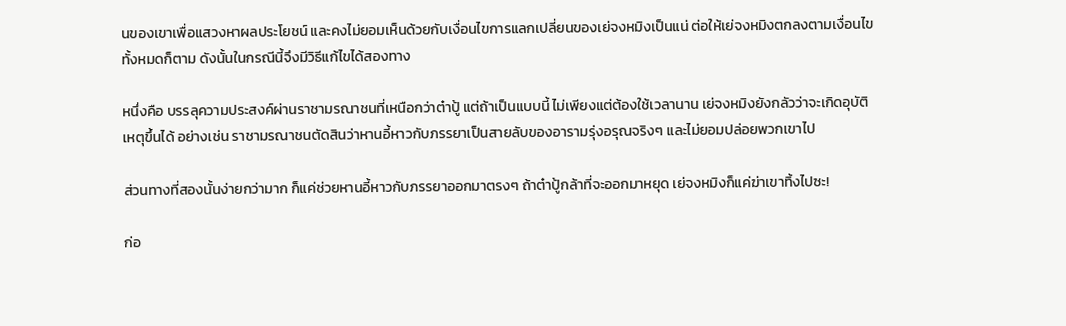นของเขาเพื่อแสวงหาผลประโยชน์ และคงไม่ยอมเห็นด้วยกับเงื่อนไขการแลกเปลี่ยนของเย่จงหมิงเป็นแน่ ต่อให้เย่จงหมิงตกลงตามเงื่อนไขทั้งหมดก็ตาม ดังนั้นในกรณีนี้จึงมีวิธีแก้ไขได้สองทาง

หนึ่งคือ บรรลุความประสงค์ผ่านราชามรณาชนที่เหนือกว่าต๋าปู้ แต่ถ้าเป็นแบบนี้ ไม่เพียงแต่ต้องใช้เวลานาน เย่จงหมิงยังกลัวว่าจะเกิดอุบัติเหตุขึ้นได้ อย่างเช่น ราชามรณาชนตัดสินว่าหานอี้หาวกับภรรยาเป็นสายลับของอารามรุ่งอรุณจริงๆ และไม่ยอมปล่อยพวกเขาไป

ส่วนทางที่สองนั้นง่ายกว่ามาก ก็แค่ช่วยหานอี้หาวกับภรรยาออกมาตรงๆ ถ้าต๋าปู้กล้าที่จะออกมาหยุด เย่จงหมิงก็แค่ฆ่าเขาทิ้งไปซะ!

ก่อ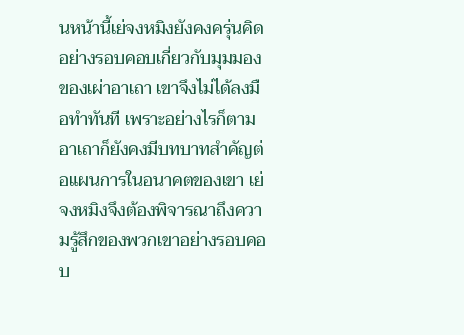นหน้านี้เย่จงหมิงยังคงครุ่นคิดอย่างรอบคอบเกี่ยวกับมุมมองของเผ่าอาเถา เขาจึงไม่ได้ลงมือทำทันที เพราะอย่างไรก็ตาม อาเถาก็ยังคงมีบทบาทสำคัญต่อแผนการในอนาคตของเขา เย่จงหมิงจึงต้องพิจารณาถึงความรู้สึกของพวกเขาอย่างรอบคอบ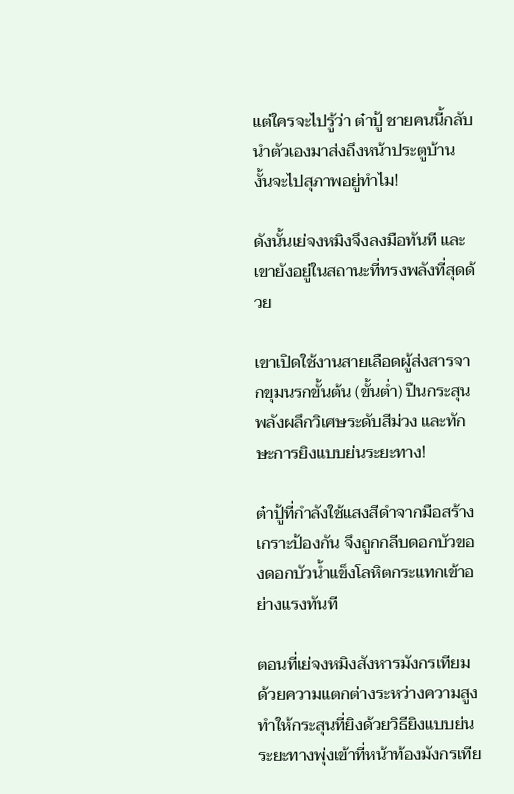แต่ใครจะไปรู้ว่า ต๋าปู้ ชายคนนี้กลับนำตัวเองมาส่งถึงหน้าประตูบ้าน งั้นจะไปสุภาพอยู่ทำไม!

ดังนั้นเย่จงหมิงจึงลงมือทันที และเขายังอยู่ในสถานะที่ทรงพลังที่สุดด้วย

เขาเปิดใช้งานสายเลือดผู้ส่งสารจากขุมนรกขั้นต้น (ขั้นต่ำ) ปืนกระสุนพลังผลึกวิเศษระดับสีม่วง และทักษะการยิงแบบย่นระยะทาง!

ต๋าปู้ที่กำลังใช้แสงสีดำจากมือสร้างเกราะป้องกัน จึงถูกกลีบดอกบัวของดอกบัวน้ำแข็งโลหิตกระแทกเข้าอย่างแรงทันที

ตอนที่เย่จงหมิงสังหารมังกรเทียม ด้วยความแตกต่างระหว่างความสูง ทำให้กระสุนที่ยิงด้วยวิธียิงแบบย่นระยะทางพุ่งเข้าที่หน้าท้องมังกรเทีย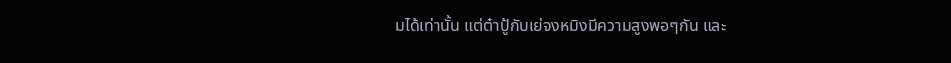มได้เท่านั้น แต่ต๋าปู้กับเย่จงหมิงมีความสูงพอๆกัน และ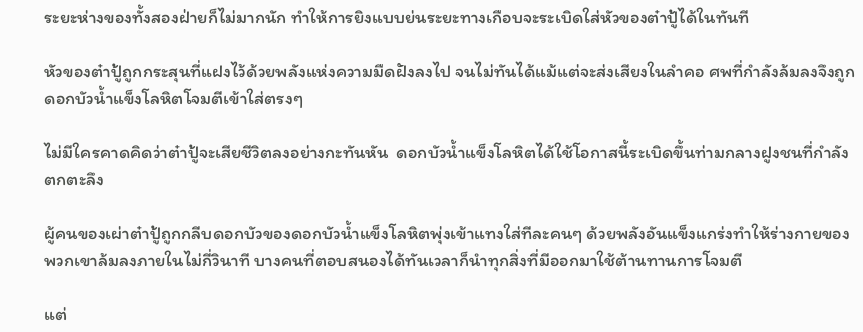ระยะห่างของทั้งสองฝ่ายก็ไม่มากนัก ทำให้การยิงแบบย่นระยะทางเกือบจะระเบิดใส่หัวของต๋าปู้ได้ในทันที

หัวของต๋าปู้ถูกกระสุนที่แฝงไว้ด้วยพลังแห่งความมืดฝังลงไป จนไม่ทันได้แม้แต่จะส่งเสียงในลำคอ ศพที่กำลังล้มลงจึงถูกดอกบัวน้ำแข็งโลหิตโจมตีเข้าใส่ตรงๆ

ไม่มีใครคาดคิดว่าต๋าปู้จะเสียชีวิตลงอย่างกะทันหัน  ดอกบัวน้ำแข็งโลหิตได้ใช้โอกาสนี้ระเบิดขึ้นท่ามกลางฝูงชนที่กำลังตกตะลึง

ผู้คนของเผ่าต๋าปู้ถูกกลีบดอกบัวของดอกบัวน้ำแข็งโลหิตพุ่งเข้าแทงใส่ทีละคนๆ ด้วยพลังอันแข็งแกร่งทำให้ร่างกายของพวกเขาล้มลงภายในไม่กี่วินาที บางคนที่ตอบสนองได้ทันเวลาก็นำทุกสิ่งที่มีออกมาใช้ต้านทานการโจมตี

แต่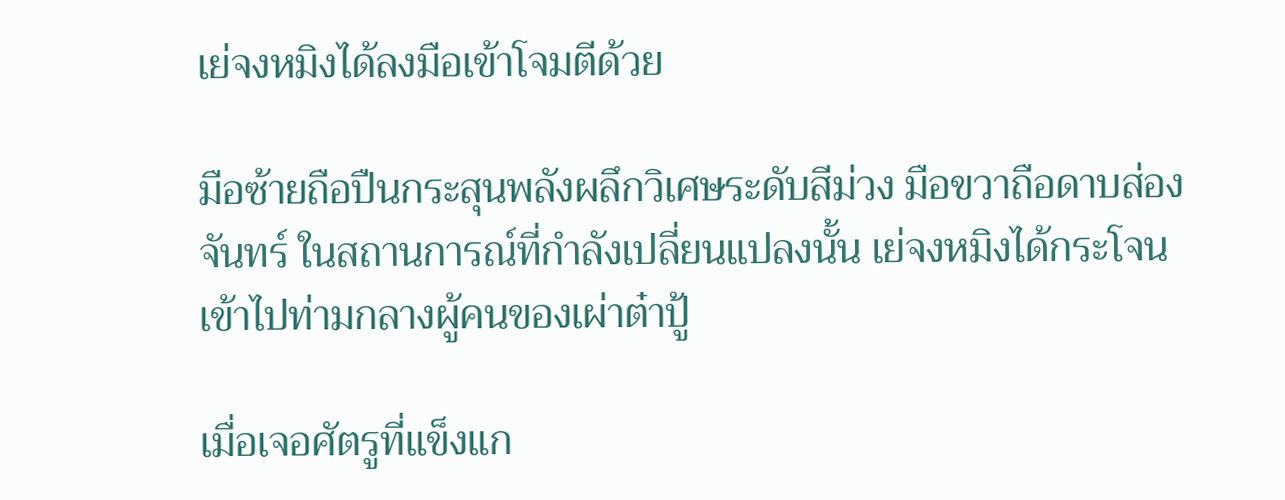เย่จงหมิงได้ลงมือเข้าโจมตีด้วย

มือซ้ายถือปืนกระสุนพลังผลึกวิเศษระดับสีม่วง มือขวาถือดาบส่องจันทร์ ในสถานการณ์ที่กำลังเปลี่ยนแปลงนั้น เย่จงหมิงได้กระโจนเข้าไปท่ามกลางผู้คนของเผ่าต๋าปู้

เมื่อเจอศัตรูที่แข็งแก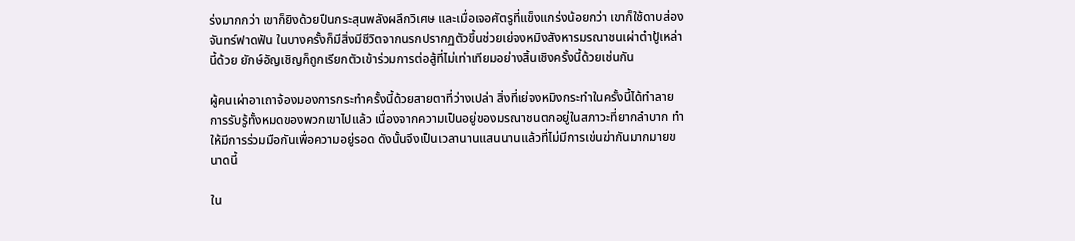ร่งมากกว่า เขาก็ยิงด้วยปืนกระสุนพลังผลึกวิเศษ และเมื่อเจอศัตรูที่แข็งแกร่งน้อยกว่า เขาก็ใช้ดาบส่องจันทร์ฟาดฟัน ในบางครั้งก็มีสิ่งมีชีวิตจากนรกปรากฏตัวขึ้นช่วยเย่จงหมิงสังหารมรณาชนเผ่าต๋าปู้เหล่านี้ด้วย ยักษ์อัญเชิญก็ถูกเรียกตัวเข้าร่วมการต่อสู้ที่ไม่เท่าเทียมอย่างสิ้นเชิงครั้งนี้ด้วยเช่นกัน

ผู้คนเผ่าอาเถาจ้องมองการกระทำครั้งนี้ด้วยสายตาที่ว่างเปล่า สิ่งที่เย่จงหมิงกระทำในครั้งนี้ได้ทำลายการรับรู้ทั้งหมดของพวกเขาไปแล้ว เนื่องจากความเป็นอยู่ของมรณาชนตกอยู่ในสภาวะที่ยากลำบาก ทำให้มีการร่วมมือกันเพื่อความอยู่รอด ดังนั้นจึงเป็นเวลานานแสนนานแล้วที่ไม่มีการเข่นฆ่ากันมากมายขนาดนี้

ใน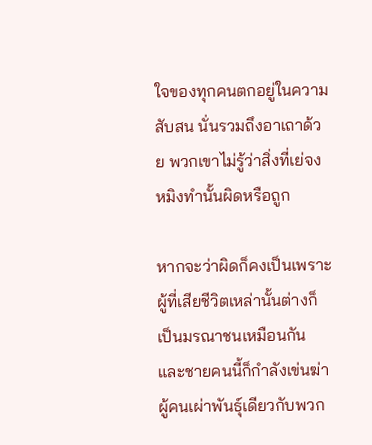ใจของทุกคนตกอยู่ในความสับสน นั่นรวมถึงอาเถาด้วย พวกเขาไม่รู้ว่าสิ่งที่เย่จงหมิงทำนั้นผิดหรือถูก

หากจะว่าผิดก็คงเป็นเพราะผู้ที่เสียชีวิตเหล่านั้นต่างก็เป็นมรณาชนเหมือนกัน และชายคนนี้ก็กำลังเข่นฆ่าผู้คนเผ่าพันธุ์เดียวกับพวก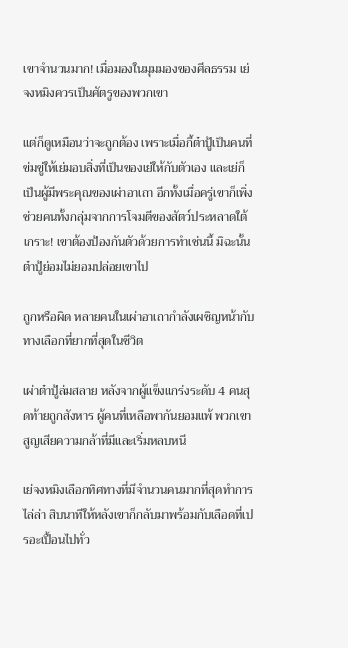เขาจำนวนมาก! เมื่อมองในมุมมองของศีลธรรม เย่จงหมิงควรเป็นศัตรูของพวกเขา

แต่ก็ดูเหมือนว่าจะถูกต้อง เพราะเมื่อกี้ต๋าปู้เป็นคนที่ข่มขู่ให้เย่มอบสิ่งที่เป็นของเย่ให้กับตัวเอง และเย่ก็เป็นผู้มีพระคุณของเผ่าอาเถา อีกทั้งเมื่อครู่เขาก็เพิ่งช่วยคนทั้งกลุ่มจากการโจมตีของสัตว์ประหลาดใต้เกราะ! เขาต้องป้องกันตัวด้วยการทำเช่นนี้ มิฉะนั้นต๋าปู้ย่อมไม่ยอมปล่อยเขาไป

ถูกหรือผิด หลายคนในเผ่าอาเถากำลังเผชิญหน้ากับทางเลือกที่ยากที่สุดในชีวิต

เผ่าต๋าปู้ล่มสลาย หลังจากผู้แข็งแกร่งระดับ 4 คนสุดท้ายถูกสังหาร ผู้คนที่เหลือพากันยอมแพ้ พวกเขาสูญเสียความกล้าที่มีและเริ่มหลบหนี

เย่จงหมิงเลือกทิศทางที่มีจำนวนคนมากที่สุดทำการไล่ล่า สิบนาทีให้หลังเขาก็กลับมาพร้อมกับเลือดที่เปรอะเปื้อนไปทั่ว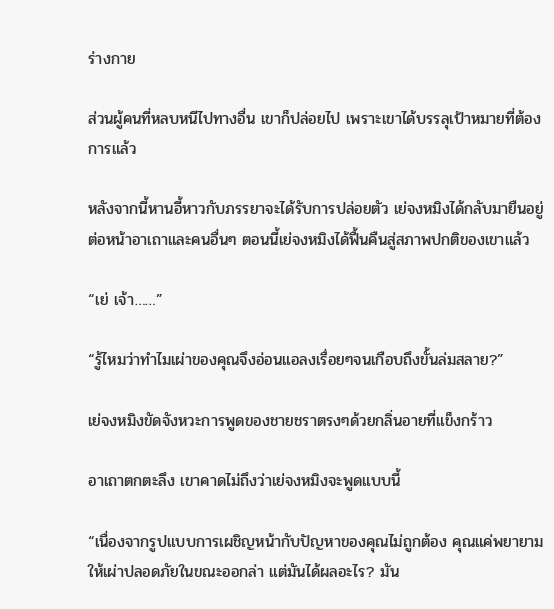ร่างกาย

ส่วนผู้คนที่หลบหนีไปทางอื่น เขาก็ปล่อยไป เพราะเขาได้บรรลุเป้าหมายที่ต้องการแล้ว

หลังจากนี้หานอี้หาวกับภรรยาจะได้รับการปล่อยตัว เย่จงหมิงได้กลับมายืนอยู่ต่อหน้าอาเถาและคนอื่นๆ ตอนนี้เย่จงหมิงได้ฟื้นคืนสู่สภาพปกติของเขาแล้ว

“เย่ เจ้า……”

“รู้ไหมว่าทำไมเผ่าของคุณจึงอ่อนแอลงเรื่อยๆจนเกือบถึงขั้นล่มสลาย?”

เย่จงหมิงขัดจังหวะการพูดของชายชราตรงๆด้วยกลิ่นอายที่แข็งกร้าว

อาเถาตกตะลึง เขาคาดไม่ถึงว่าเย่จงหมิงจะพูดแบบนี้

“เนื่องจากรูปแบบการเผชิญหน้ากับปัญหาของคุณไม่ถูกต้อง คุณแค่พยายามให้เผ่าปลอดภัยในขณะออกล่า แต่มันได้ผลอะไร? มัน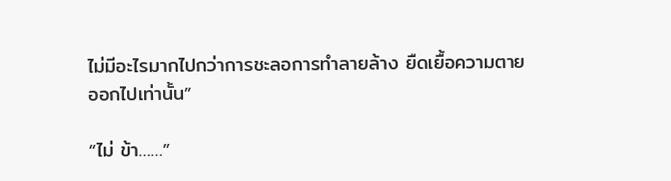ไม่มีอะไรมากไปกว่าการชะลอการทำลายล้าง ยืดเยื้อความตายออกไปเท่านั้น”

“ไม่ ข้า……”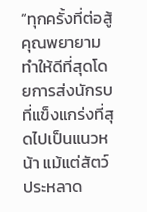“ทุกครั้งที่ต่อสู้ คุณพยายามทำให้ดีที่สุดโดยการส่งนักรบที่แข็งแกร่งที่สุดไปเป็นแนวหน้า แม้แต่สัตว์ประหลาด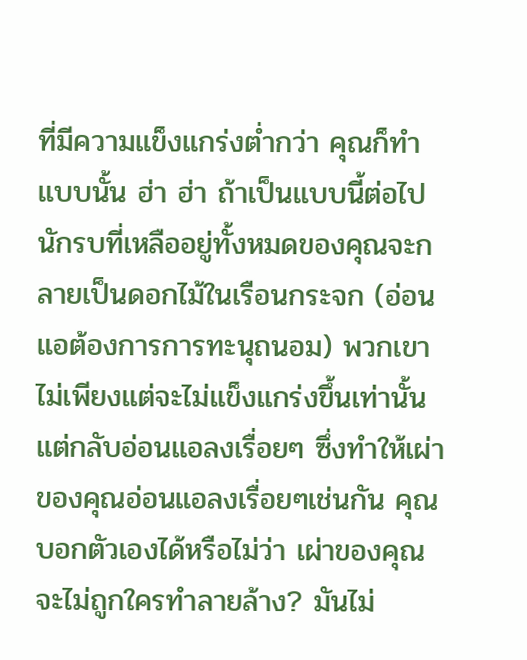ที่มีความแข็งแกร่งต่ำกว่า คุณก็ทำแบบนั้น ฮ่า ฮ่า ถ้าเป็นแบบนี้ต่อไป นักรบที่เหลืออยู่ทั้งหมดของคุณจะกลายเป็นดอกไม้ในเรือนกระจก (อ่อนแอต้องการการทะนุถนอม) พวกเขาไม่เพียงแต่จะไม่แข็งแกร่งขึ้นเท่านั้น แต่กลับอ่อนแอลงเรื่อยๆ ซึ่งทำให้เผ่าของคุณอ่อนแอลงเรื่อยๆเช่นกัน คุณบอกตัวเองได้หรือไม่ว่า เผ่าของคุณจะไม่ถูกใครทำลายล้าง? มันไม่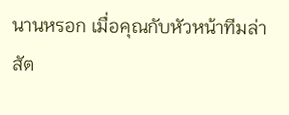นานหรอก เมื่อคุณกับหัวหน้าทีมล่าสัต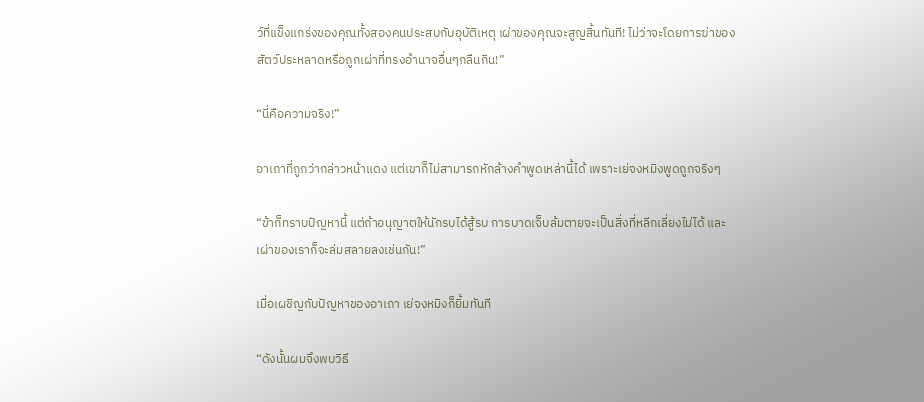ว์ที่แข็งแกร่งของคุณทั้งสองคนประสบกับอุบัติเหตุ เผ่าของคุณจะสูญสิ้นทันที! ไม่ว่าจะโดยการฆ่าของสัตว์ประหลาดหรือถูกเผ่าที่ทรงอำนาจอื่นๆกลืนกิน!”

“นี่คือความจริง!”

อาเถาที่ถูกว่ากล่าวหน้าแดง แต่เขาก็ไม่สามารถหักล้างคำพูดเหล่านี้ได้ เพราะเย่จงหมิงพูดถูกจริงๆ

“ข้าก็ทราบปัญหานี้ แต่ถ้าอนุญาตให้นักรบได้สู้รบ การบาดเจ็บล้มตายจะเป็นสิ่งที่หลีกเลี่ยงไม่ได้ และเผ่าของเราก็จะล่มสลายลงเช่นกัน!”

เมื่อเผชิญกับปัญหาของอาเถา เย่จงหมิงก็ยิ้มทันที

“ดังนั้นผมจึงพบวิธี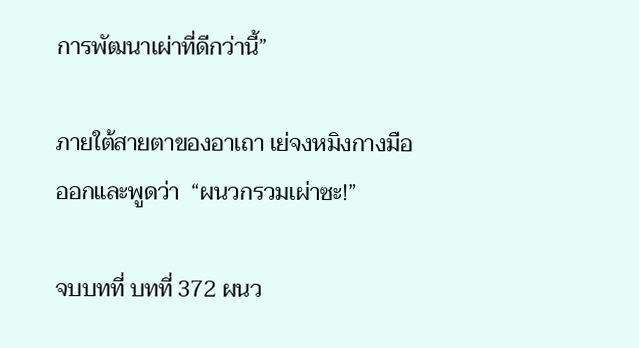การพัฒนาเผ่าที่ดีกว่านี้”

ภายใต้สายตาของอาเถา เย่จงหมิงกางมือออกและพูดว่า  “ผนวกรวมเผ่าซะ!”

จบบทที่ บทที่ 372 ผนว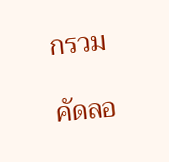กรวม

คัดลอ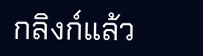กลิงก์แล้ว